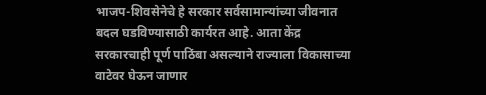भाजप-शिवसेनेचे हे सरकार सर्वसामान्यांच्या जीवनात बदल घडविण्यासाठी कार्यरत आहे. आता केंद्र सरकारचाही पूर्ण पाठिंबा असल्याने राज्याला विकासाच्या वाटेवर घेऊन जाणार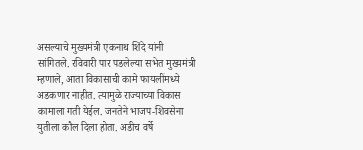असल्याचे मुख्यमंत्री एकनाथ शिंदे यांनी सांगितले. रविवारी पार पडलेल्या सभेत मुख्यमंत्री म्हणाले, आता विकासाची कामे फायलींमध्ये अडकणार नाहीत. त्यामुळे राज्याच्या विकास कामाला गती येईल. जनतेने भाजप-शिवसेना युतीला कौल दिला होता. अडीच वर्षे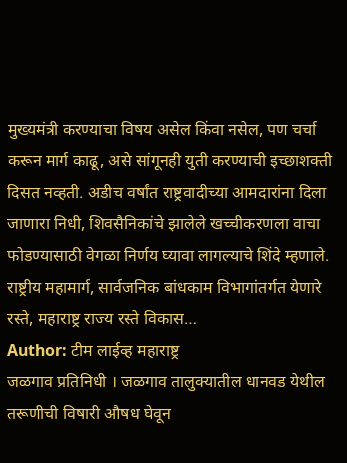मुख्यमंत्री करण्याचा विषय असेल किंवा नसेल, पण चर्चा करून मार्ग काढू, असे सांगूनही युती करण्याची इच्छाशक्ती दिसत नव्हती. अडीच वर्षांत राष्ट्रवादीच्या आमदारांना दिला जाणारा निधी, शिवसैनिकांचे झालेले खच्चीकरणला वाचा फोडण्यासाठी वेगळा निर्णय घ्यावा लागल्याचे शिंदे म्हणाले. राष्ट्रीय महामार्ग, सार्वजनिक बांधकाम विभागांतर्गत येणारे रस्ते, महाराष्ट्र राज्य रस्ते विकास…
Author: टीम लाईव्ह महाराष्ट्र
जळगाव प्रतिनिधी । जळगाव तालुक्यातील धानवड येथील तरूणीची विषारी औषध घेवून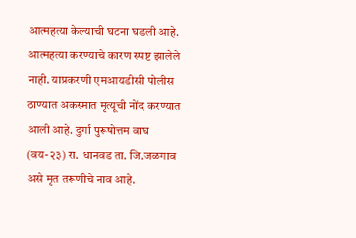आत्महत्या केल्याची घटना घडली आहे. आत्महत्या करण्याचे कारण स्पष्ट झालेले नाही. याप्रकरणी एमआयडीसी पोलीस ठाण्यात अकस्मात मृत्यूची नोंद करण्यात आली आहे. दुर्गा पुरूषोत्तम वाघ (वय-२३) रा. धानवड ता. जि.जळगाव असे मृत तरूणीचे नाव आहे.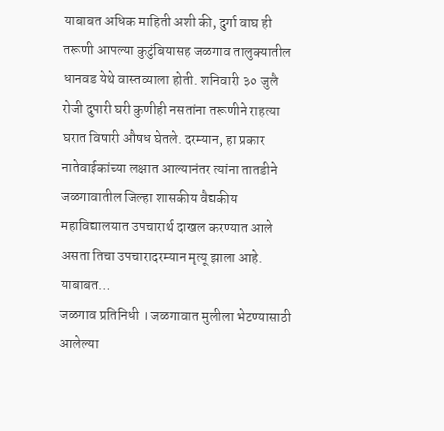याबाबत अधिक माहिती अशी की, दुर्गा वाघ ही तरूणी आपल्या कुटुंबियासह जळगाव तालुक्यातील धानवड येथे वास्तव्याला होती. शनिवारी ३० जुलै रोजी दुपारी घरी कुणीही नसतांना तरूणीने राहत्या घरात विषारी औषध घेतले. दरम्यान, हा प्रकार नातेवाईकांच्या लक्षात आल्यानंतर त्यांना तातडीने जळगावातील जिल्हा शासकीय वैद्यकीय महाविद्यालयात उपचारार्थ दाखल करण्यात आले असता तिचा उपचारादरम्यान मृत्यू झाला आहे. याबाबत…
जळगाव प्रतिनिधी । जळगावात मुलीला भेटण्यासाठी आलेल्या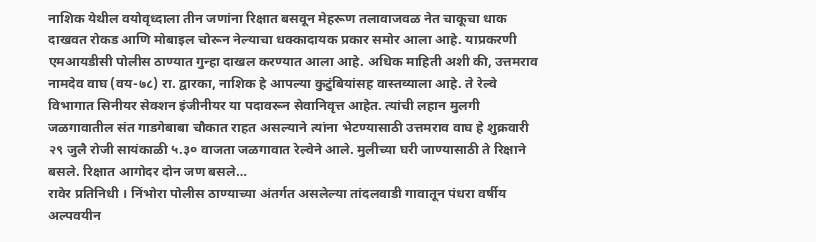नाशिक येथील वयोवृध्दाला तीन जणांना रिक्षात बसवून मेहरूण तलावाजवळ नेत चाकूचा धाक दाखवत रोकड आणि मोबाइल चोरून नेल्याचा धक्कादायक प्रकार समोर आला आहे. याप्रकरणी एमआयडीसी पोलीस ठाण्यात गुन्हा दाखल करण्यात आला आहे. अधिक माहिती अशी की, उत्तमराव नामदेव वाघ (वय-७८) रा. द्वारका, नाशिक हे आपल्या कुटुंबियांसह वास्तव्याला आहे. ते रेल्वे विभागात सिनीयर सेक्शन इंजीनीयर या पदावरून सेवानिवृत्त आहेत. त्यांची लहान मुलगी जळगावातील संत गाडगेबाबा चौकात राहत असल्याने त्यांना भेटण्यासाठी उत्तमराव वाघ हे शुक्रवारी २९ जुलै रोजी सायंकाळी ५.३० वाजता जळगावात रेल्वेने आले. मुलीच्या घरी जाण्यासाठी ते रिक्षाने बसले. रिक्षात आगोदर दोन जण बसले…
रावेर प्रतिनिधी । निंभोरा पोलीस ठाण्याच्या अंतर्गत असलेल्या तांदलवाडी गावातून पंधरा वर्षीय अल्पवयीन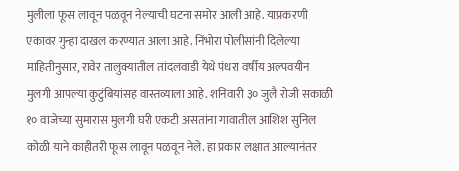मुलीला फूस लावून पळवून नेल्याची घटना समोर आली आहे. याप्रकरणी एकावर गुन्हा दाखल करण्यात आला आहे. निंभोरा पोलीसांनी दिलेल्या माहितीनुसार, रावेर तालुक्यातील तांदलवाडी येथे पंधरा वर्षीय अल्पवयीन मुलगी आपल्या कुटुंबियांसह वास्तव्याला आहे. शनिवारी ३० जुलै रोजी सकाळी १० वाजेच्या सुमारास मुलगी घरी एकटी असतांना गावातील आशिश सुनिल कोळी याने काहीतरी फूस लावून पळवून नेले. हा प्रकार लक्षात आल्यानंतर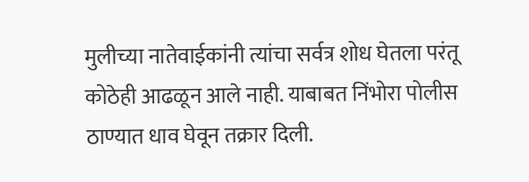मुलीच्या नातेवाईकांनी त्यांचा सर्वत्र शोध घेतला परंतू कोठेही आढळून आले नाही. याबाबत निंभोरा पोलीस ठाण्यात धाव घेवून तक्रार दिली.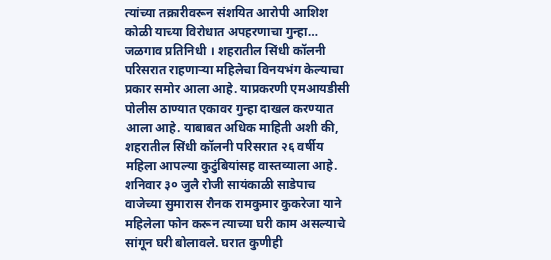त्यांच्या तक्रारीवरून संशयित आरोपी आशिश कोळी याच्या विरोधात अपहरणाचा गुन्हा…
जळगाव प्रतिनिधी । शहरातील सिंधी कॉलनी परिसरात राहणाऱ्या महिलेचा विनयभंग केल्याचा प्रकार समोर आला आहे. याप्रकरणी एमआयडीसी पोलीस ठाण्यात एकावर गुन्हा दाखल करण्यात आला आहे. याबाबत अधिक माहिती अशी की, शहरातील सिंधी कॉलनी परिसरात २६ वर्षीय महिला आपल्या कुटुंबियांसह वास्तव्याला आहे. शनिवार ३० जुलै रोजी सायंकाळी साडेपाच वाजेच्या सुमारास रौनक रामकुमार कुकरेजा याने महिलेला फोन करून त्याच्या घरी काम असल्याचे सांगून घरी बोलावले. घरात कुणीही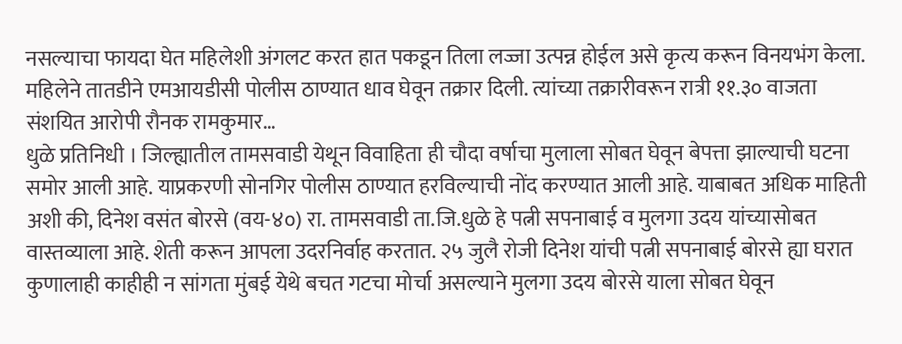नसल्याचा फायदा घेत महिलेशी अंगलट करत हात पकडून तिला लज्जा उत्पन्न होईल असे कृत्य करून विनयभंग केला. महिलेने तातडीने एमआयडीसी पोलीस ठाण्यात धाव घेवून तक्रार दिली. त्यांच्या तक्रारीवरून रात्री ११.३० वाजता संशयित आरोपी रौनक रामकुमार…
धुळे प्रतिनिधी । जिल्ह्यातील तामसवाडी येथून विवाहिता ही चौदा वर्षाचा मुलाला सोबत घेवून बेपत्ता झाल्याची घटना समोर आली आहे. याप्रकरणी सोनगिर पोलीस ठाण्यात हरविल्याची नोंद करण्यात आली आहे. याबाबत अधिक माहिती अशी की, दिनेश वसंत बोरसे (वय-४०) रा. तामसवाडी ता.जि.धुळे हे पत्नी सपनाबाई व मुलगा उदय यांच्यासोबत वास्तव्याला आहे. शेती करून आपला उदरनिर्वाह करतात. २५ जुलै रोजी दिनेश यांची पत्नी सपनाबाई बोरसे ह्या घरात कुणालाही काहीही न सांगता मुंबई येथे बचत गटचा मोर्चा असल्याने मुलगा उदय बोरसे याला सोबत घेवून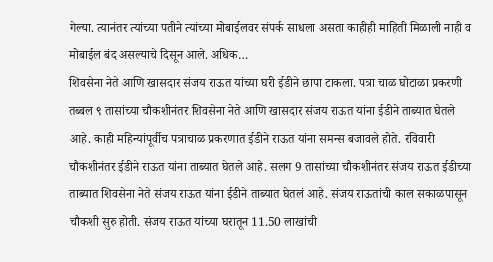गेल्या. त्यानंतर त्यांच्या पतीने त्यांच्या मोबाईलवर संपर्क साधला असता काहीही माहिती मिळाली नाही व मोबाईल बंद असल्याचे दिसून आले. अधिक…
शिवसेना नेते आणि खासदार संजय राऊत यांच्या घरी ईडीने छापा टाकला. पत्रा चाळ घोटाळा प्रकरणी तब्बल ९ तासांच्या चौकशीनंतर शिवसेना नेते आणि खासदार संजय राऊत यांना ईडीने ताब्यात घेतले आहे. काही महिन्यांपूर्वीच पत्राचाळ प्रकरणात ईडीने राऊत यांना समन्स बजावले होते. रविवारी चौकशीनंतर ईडीने राऊत यांना ताब्यात घेतले आहे. सलग 9 तासांच्या चौकशीनंतर संजय राऊत ईडीच्या ताब्यात शिवसेना नेते संजय राऊत यांना ईडीने ताब्यात घेतलं आहे. संजय राऊतांची काल सकाळपासून चौकशी सुरु होती. संजय राऊत यांच्या घरातून 11.50 लाखांची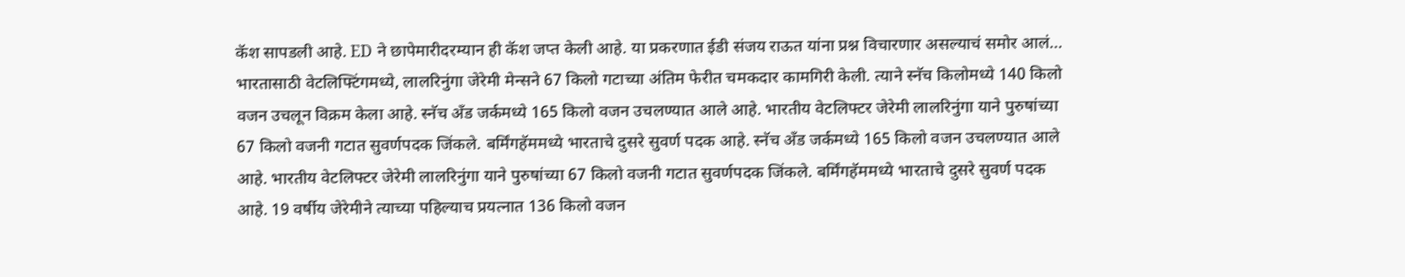कॅश सापडली आहे. ED ने छापेमारीदरम्यान ही कॅश जप्त केली आहे. या प्रकरणात ईडी संजय राऊत यांना प्रश्न विचारणार असल्याचं समोर आलं…
भारतासाठी वेटलिफ्टिंगमध्ये, लालरिनुंगा जेरेमी मेन्सने 67 किलो गटाच्या अंतिम फेरीत चमकदार कामगिरी केली. त्याने स्नॅच किलोमध्ये 140 किलो वजन उचलून विक्रम केला आहे. स्नॅच अँड जर्कमध्ये 165 किलो वजन उचलण्यात आले आहे. भारतीय वेटलिफ्टर जेरेमी लालरिनुंगा याने पुरुषांच्या 67 किलो वजनी गटात सुवर्णपदक जिंकले. बर्मिंगहॅममध्ये भारताचे दुसरे सुवर्ण पदक आहे. स्नॅच अँड जर्कमध्ये 165 किलो वजन उचलण्यात आले आहे. भारतीय वेटलिफ्टर जेरेमी लालरिनुंगा याने पुरुषांच्या 67 किलो वजनी गटात सुवर्णपदक जिंकले. बर्मिंगहॅममध्ये भारताचे दुसरे सुवर्ण पदक आहे. 19 वर्षीय जेरेमीने त्याच्या पहिल्याच प्रयत्नात 136 किलो वजन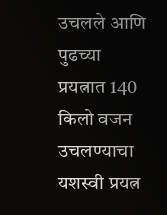उचलले आणि पुढच्या प्रयत्नात 140 किलो वजन उचलण्याचा यशस्वी प्रयत्न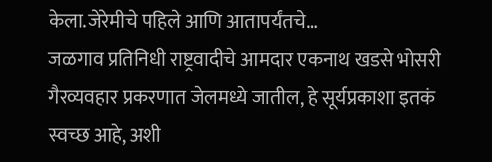केला.जेरेमीचे पहिले आणि आतापर्यंतचे…
जळगाव प्रतिनिधी राष्ट्रवादीचे आमदार एकनाथ खडसे भोसरी गैरव्यवहार प्रकरणात जेलमध्ये जातील, हे सूर्यप्रकाशा इतकं स्वच्छ आहे, अशी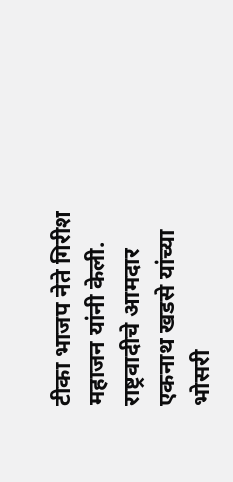टीका भाजप नेते गिरीश महाजन यांनी केली. राष्ट्रवादीचे आमदार एकनाथ खडसे यांच्या भोसरी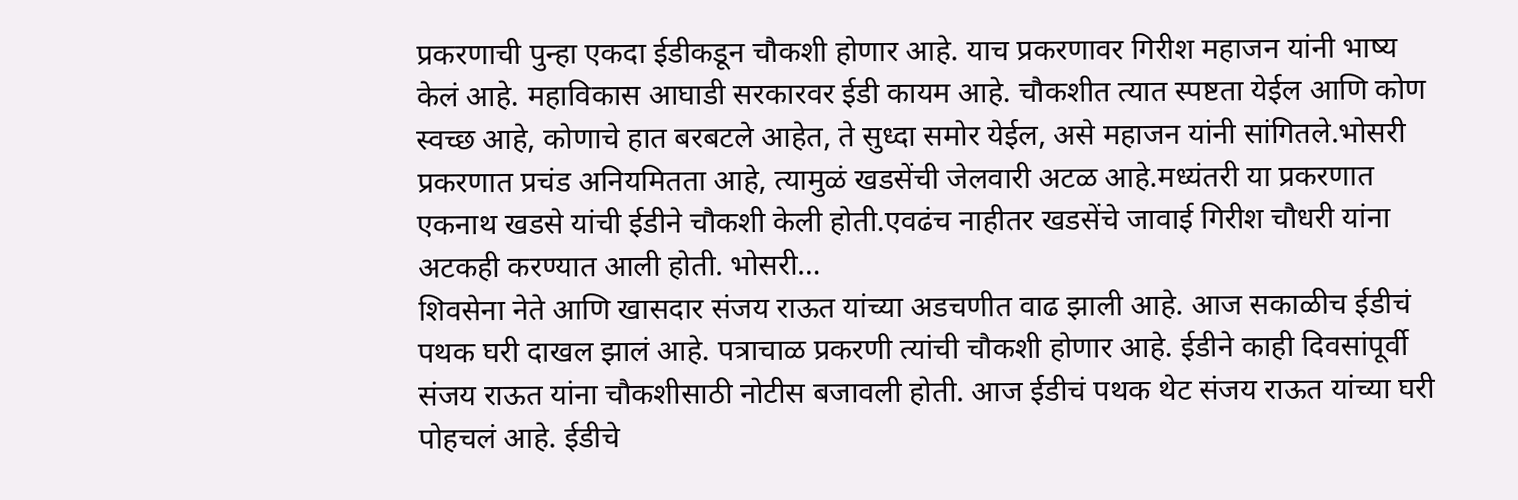प्रकरणाची पुन्हा एकदा ईडीकडून चौकशी होणार आहे. याच प्रकरणावर गिरीश महाजन यांनी भाष्य केलं आहे. महाविकास आघाडी सरकारवर ईडी कायम आहे. चौकशीत त्यात स्पष्टता येईल आणि कोण स्वच्छ आहे, कोणाचे हात बरबटले आहेत, ते सुध्दा समोर येईल, असे महाजन यांनी सांगितले.भोसरी प्रकरणात प्रचंड अनियमितता आहे, त्यामुळं खडसेंची जेलवारी अटळ आहे.मध्यंतरी या प्रकरणात एकनाथ खडसे यांची ईडीने चौकशी केली होती.एवढंच नाहीतर खडसेंचे जावाई गिरीश चौधरी यांना अटकही करण्यात आली होती. भोसरी…
शिवसेना नेते आणि खासदार संजय राऊत यांच्या अडचणीत वाढ झाली आहे. आज सकाळीच ईडीचं पथक घरी दाखल झालं आहे. पत्राचाळ प्रकरणी त्यांची चौकशी होणार आहे. ईडीने काही दिवसांपूर्वी संजय राऊत यांना चौकशीसाठी नोटीस बजावली होती. आज ईडीचं पथक थेट संजय राऊत यांच्या घरी पोहचलं आहे. ईडीचे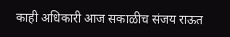काही अधिकारी आज सकाळीच संजय राऊत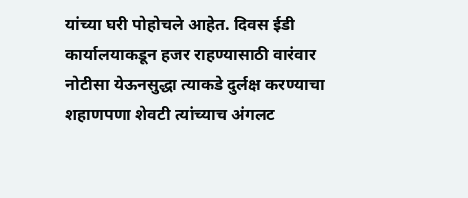यांच्या घरी पोहोचले आहेत. दिवस ईडी कार्यालयाकडून हजर राहण्यासाठी वारंवार नोटीसा येऊनसुद्धा त्याकडे दुर्लक्ष करण्याचा शहाणपणा शेवटी त्यांच्याच अंगलट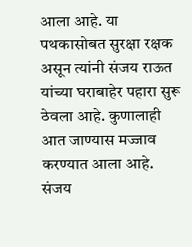आला आहे. या पथकासोबत सुरक्षा रक्षक असून त्यांनी संजय राऊत यांच्या घराबाहेर पहारा सुरू ठेवला आहे. कुणालाही आत जाण्यास मज्जाव करण्यात आला आहे. संजय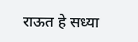राऊत हे सध्या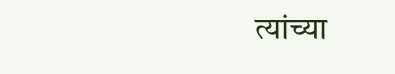त्यांच्या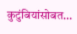कुटुंबियांसोबत…